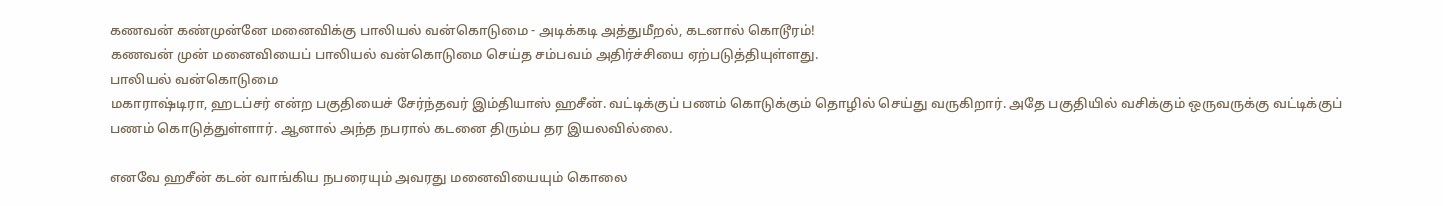கணவன் கண்முன்னே மனைவிக்கு பாலியல் வன்கொடுமை - அடிக்கடி அத்துமீறல், கடனால் கொடூரம்!
கணவன் முன் மனைவியைப் பாலியல் வன்கொடுமை செய்த சம்பவம் அதிர்ச்சியை ஏற்படுத்தியுள்ளது.
பாலியல் வன்கொடுமை
மகாராஷ்டிரா, ஹடப்சர் என்ற பகுதியைச் சேர்ந்தவர் இம்தியாஸ் ஹசீன். வட்டிக்குப் பணம் கொடுக்கும் தொழில் செய்து வருகிறார். அதே பகுதியில் வசிக்கும் ஒருவருக்கு வட்டிக்குப் பணம் கொடுத்துள்ளார். ஆனால் அந்த நபரால் கடனை திரும்ப தர இயலவில்லை.

எனவே ஹசீன் கடன் வாங்கிய நபரையும் அவரது மனைவியையும் கொலை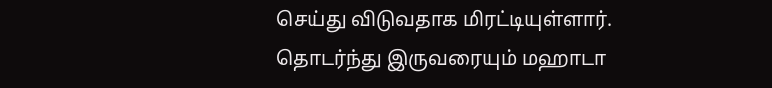செய்து விடுவதாக மிரட்டியுள்ளார். தொடர்ந்து இருவரையும் மஹாடா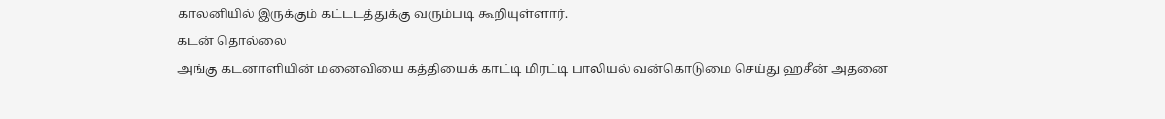காலனியில் இருக்கும் கட்டடத்துக்கு வரும்படி கூறியுள்ளார்.
கடன் தொல்லை
அங்கு கடனாளியின் மனைவியை கத்தியைக் காட்டி மிரட்டி பாலியல் வன்கொடுமை செய்து ஹசீன் அதனை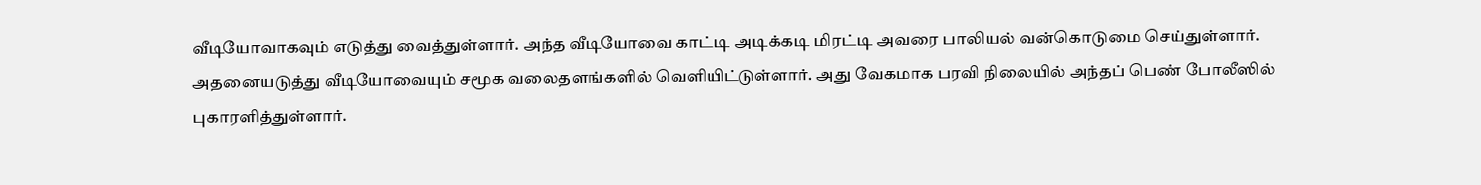வீடியோவாகவும் எடுத்து வைத்துள்ளார். அந்த வீடியோவை காட்டி அடிக்கடி மிரட்டி அவரை பாலியல் வன்கொடுமை செய்துள்ளார்.
அதனையடுத்து வீடியோவையும் சமூக வலைதளங்களில் வெளியிட்டுள்ளார். அது வேகமாக பரவி நிலையில் அந்தப் பெண் போலீஸில் புகாரளித்துள்ளார்.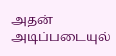அதன் அடிப்படையுல்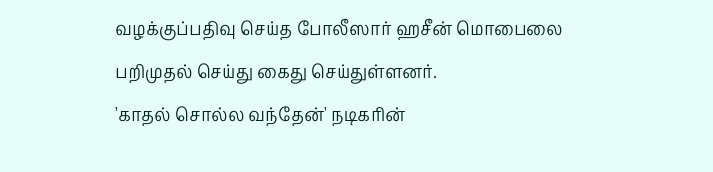வழக்குப்பதிவு செய்த போலீஸார் ஹசீன் மொபைலை பறிமுதல் செய்து கைது செய்துள்ளனர்.
'காதல் சொல்ல வந்தேன்' நடிகரின்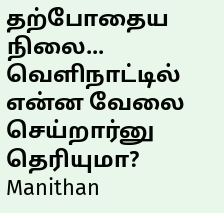தற்போதைய நிலை... வெளிநாட்டில் என்ன வேலை செய்றார்னு தெரியுமா? Manithan